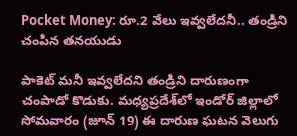Pocket Money: రూ.2 వేలు ఇవ్వలేదనీ.. తండ్రిని చంపిన తనయుడు

పాకెట్ మనీ ఇవ్వలేదని తండ్రిని దారుణంగా చంపాడో కొడుకు. మధ్యప్రదేశ్‌లో ఇండోర్ జిల్లాలో సోమవారం (జూన్‌ 19) ఈ దారుణ ఘటన వెలుగు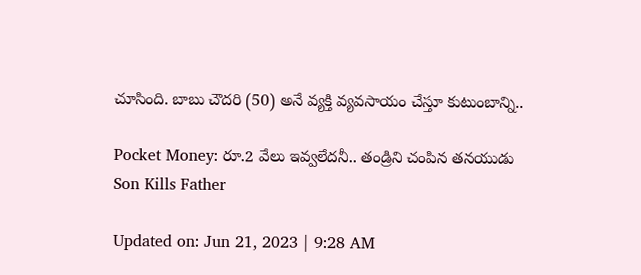చూసింది. బాబు చౌదరి (50) అనే వ్యక్తి వ్యవసాయం చేస్తూ కుటుంబాన్ని..

Pocket Money: రూ.2 వేలు ఇవ్వలేదనీ.. తండ్రిని చంపిన తనయుడు
Son Kills Father

Updated on: Jun 21, 2023 | 9:28 AM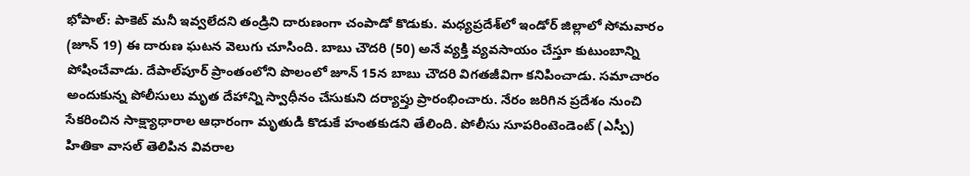భోపాల్: పాకెట్ మనీ ఇవ్వలేదని తండ్రిని దారుణంగా చంపాడో కొడుకు. మధ్యప్రదేశ్‌లో ఇండోర్ జిల్లాలో సోమవారం (జూన్‌ 19) ఈ దారుణ ఘటన వెలుగు చూసింది. బాబు చౌదరి (50) అనే వ్యక్తి వ్యవసాయం చేస్తూ కుటుంబాన్ని పోషించేవాడు. దేపాల్‌పూర్ ప్రాంతంలోని పొలంలో జూన్‌ 15న బాబు చౌదరి విగతజీవిగా కనిపించాడు. సమాచారం అందుకున్న పోలీసులు మృత దేహాన్ని స్వాధీనం చేసుకుని దర్యాప్తు ప్రారంభించారు. నేరం జరిగిన ప్రదేశం నుంచి సేకరించిన సాక్ష్యాధారాల ఆధారంగా మృతుడి కొడుకే హంతకుడని తేలింది. పోలీసు సూపరింటెండెంట్ (ఎస్పీ) హితికా వాసల్ తెలిపిన వివరాల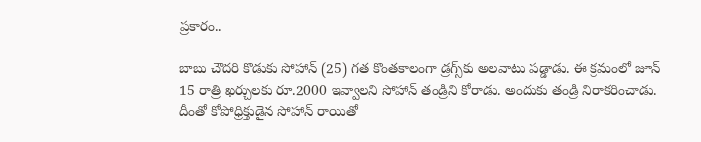ప్రకారం..

బాబు చౌదరి కొడుకు సోహాన్‌ (25) గత కొంతకాలంగా డ్రగ్స్‌కు అలవాటు పడ్డాడు. ఈ క్రమంలో జూన్‌ 15 రాత్రి ఖర్చులకు రూ.2000 ఇవ్వాలని సోహాన్‌ తండ్రిని కోరాడు. అందుకు తండ్రి నిరాకరించాడు. దీంతో కోపోధ్రిక్తుడైన సోహాన్‌ రాయితో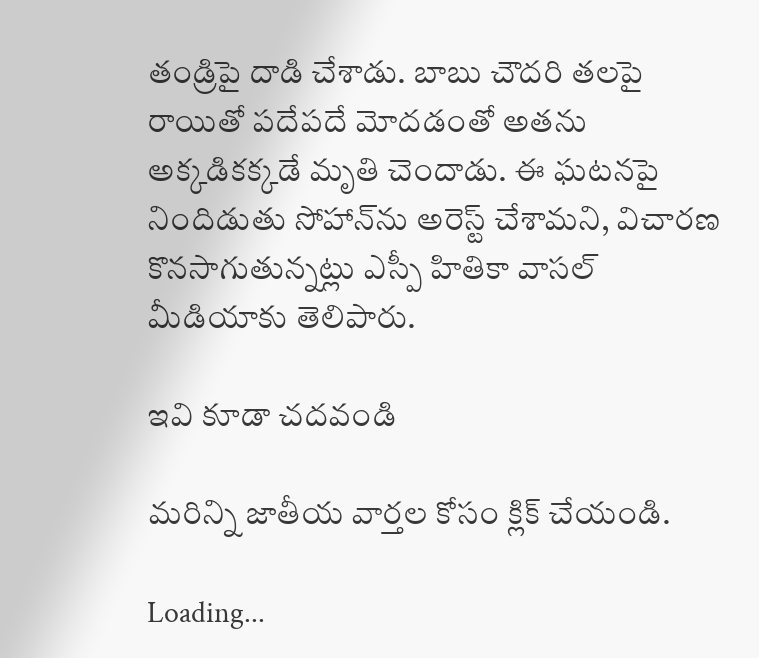తండ్రిపై దాడి చేశాడు. బాబు చౌదరి తలపై రాయితో పదేపదే మోదడంతో అతను అక్కడికక్కడే మృతి చెందాడు. ఈ ఘటనపై నిందిడుతు సోహాన్‌ను అరెస్ట్‌ చేశామని, విచారణ కొనసాగుతున్నట్లు ఎస్పీ హితికా వాసల్ మీడియాకు తెలిపారు.

ఇవి కూడా చదవండి

మరిన్ని జాతీయ వార్తల కోసం క్లిక్‌ చేయండి.

Loading...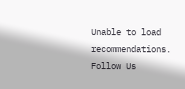Unable to load recommendations.
Follow Us